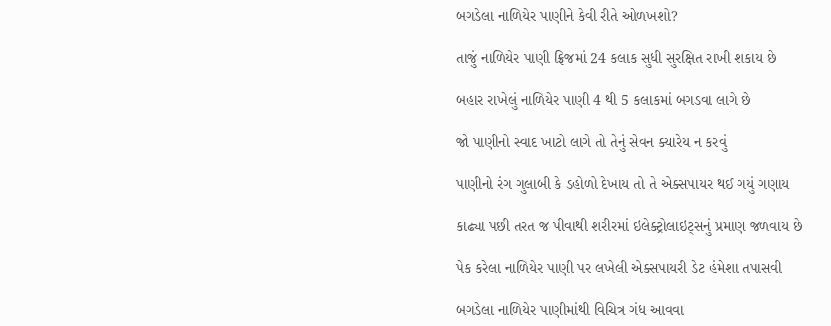બગડેલા નાળિયેર પાણીને કેવી રીતે ઓળખશો?

તાજું નાળિયેર પાણી ફ્રિજમાં 24 કલાક સુધી સુરક્ષિત રાખી શકાય છે

બહાર રાખેલું નાળિયેર પાણી 4 થી 5 કલાકમાં બગડવા લાગે છે

જો પાણીનો સ્વાદ ખાટો લાગે તો તેનું સેવન ક્યારેય ન કરવું

પાણીનો રંગ ગુલાબી કે ડહોળો દેખાય તો તે એક્સપાયર થઈ ગયું ગણાય

કાઢ્યા પછી તરત જ પીવાથી શરીરમાં ઇલેક્ટ્રોલાઇટ્સનું પ્રમાણ જળવાય છે

પેક કરેલા નાળિયેર પાણી પર લખેલી એક્સપાયરી ડેટ હંમેશા તપાસવી

બગડેલા નાળિયેર પાણીમાંથી વિચિત્ર ગંધ આવવા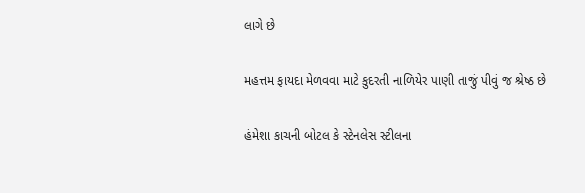લાગે છે

મહત્તમ ફાયદા મેળવવા માટે કુદરતી નાળિયેર પાણી તાજું પીવું જ શ્રેષ્ઠ છે

હંમેશા કાચની બોટલ કે સ્ટેનલેસ સ્ટીલના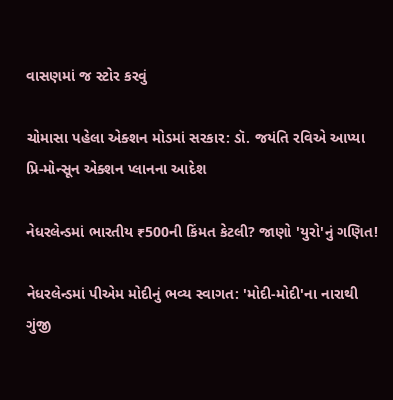વાસણમાં જ સ્ટોર કરવું

ચોમાસા પહેલા એક્શન મોડમાં સરકાર: ડૉ. જયંતિ રવિએ આપ્યા પ્રિ-મોન્સૂન એક્શન પ્લાનના આદેશ

નેધરલેન્ડમાં ભારતીય ₹500ની કિંમત કેટલી? જાણો 'યુરો'નું ગણિત!

નેધરલેન્ડમાં પીએમ મોદીનું ભવ્ય સ્વાગત: 'મોદી-મોદી'ના નારાથી ગુંજી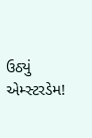ઉઠ્યું એમ્સ્ટરડેમ!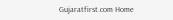Gujaratfirst.com Home